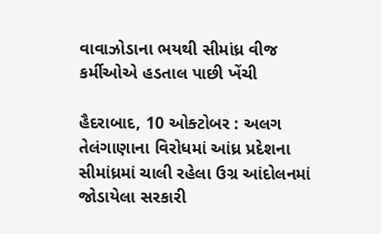વાવાઝોડાના ભયથી સીમાંધ્ર વીજ કર્મીઓએ હડતાલ પાછી ખેંચી

હૈદરાબાદ, 10 ઓક્ટોબર : અલગ તેલંગાણાના વિરોધમાં આંધ્ર પ્રદેશના સીમાંધ્રમાં ચાલી રહેલા ઉગ્ર આંદોલનમાં જોડાયેલા સરકારી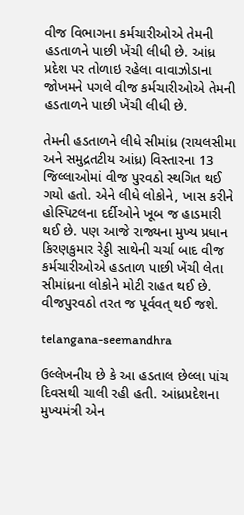વીજ વિભાગના કર્મચારીઓએ તેમની હડતાળને પાછી ખેંચી લીધી છે. આંધ્ર પ્રદેશ પર તોળાઇ રહેલા વાવાઝોડાના જોખમને પગલે વીજ કર્મચારીઓએ તેમની હડતાળને પાછી ખેંચી લીધી છે.

તેમની હડતાળને લીધે સીમાંધ્ર (રાયલસીમા અને સમુદ્રતટીય આંધ્ર) વિસ્તારના 13 જિલ્લાઓમાં વીજ પુરવઠો સ્થગિત થઈ ગયો હતો. એને લીધે લોકોને, ખાસ કરીને હોસ્પિટલના દર્દીઓને ખૂબ જ હાડમારી થઈ છે. પણ આજે રાજ્યના મુખ્ય પ્રધાન કિરણકુમાર રેડ્ડી સાથેની ચર્ચા બાદ વીજ કર્મચારીઓએ હડતાળ પાછી ખેંચી લેતા સીમાંધ્રના લોકોને મોટી રાહત થઈ છે. વીજપુરવઠો તરત જ પૂર્વવત્ થઈ જશે.

telangana-seemandhra

ઉલ્લેખનીય છે કે આ હડતાલ છેલ્લા પાંચ દિવસથી ચાલી રહી હતી. આંધ્રપ્રદેશના મુખ્યમંત્રી એન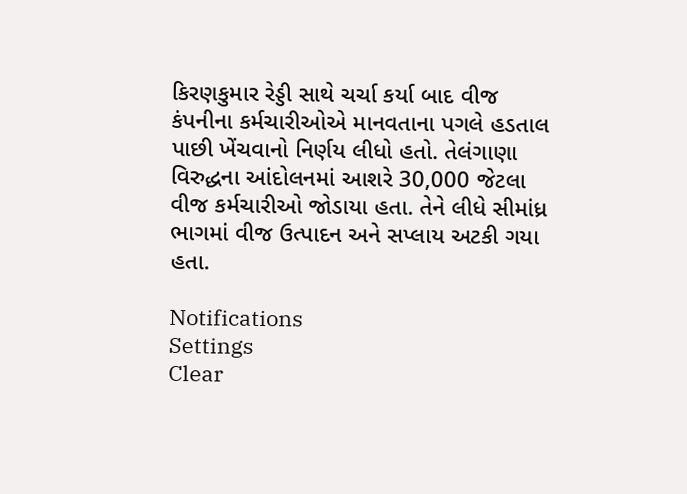કિરણકુમાર રેડ્ડી સાથે ચર્ચા કર્યા બાદ વીજ કંપનીના કર્મચારીઓએ માનવતાના પગલે હડતાલ પાછી ખેંચવાનો નિર્ણય લીધો હતો. તેલંગાણા વિરુદ્ધના આંદોલનમાં આશરે 30,000 જેટલા વીજ કર્મચારીઓ જોડાયા હતા. તેને લીધે સીમાંધ્ર ભાગમાં વીજ ઉત્પાદન અને સપ્લાય અટકી ગયા હતા.

Notifications
Settings
Clear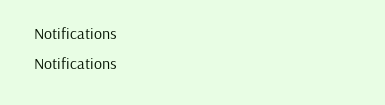Notifications
Notifications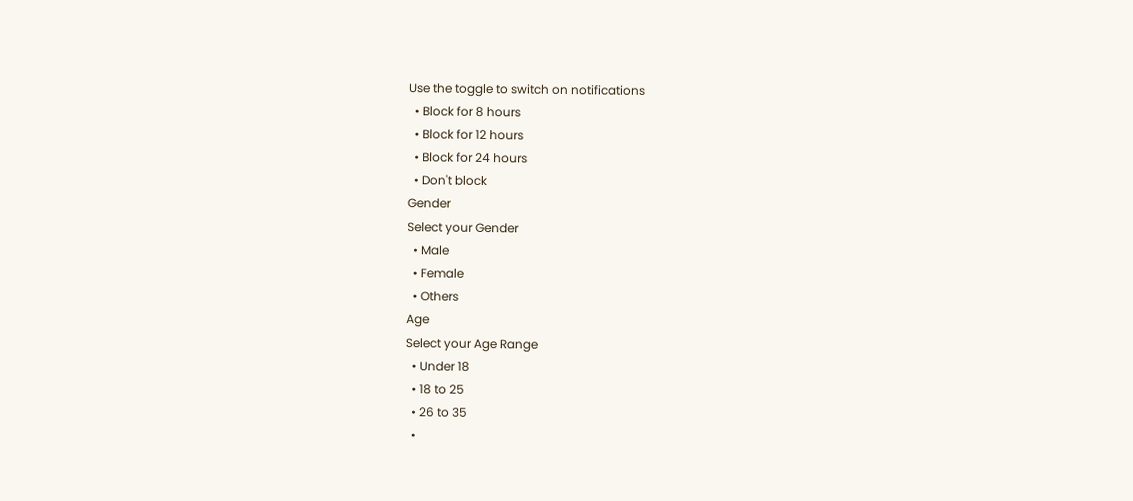Use the toggle to switch on notifications
  • Block for 8 hours
  • Block for 12 hours
  • Block for 24 hours
  • Don't block
Gender
Select your Gender
  • Male
  • Female
  • Others
Age
Select your Age Range
  • Under 18
  • 18 to 25
  • 26 to 35
  •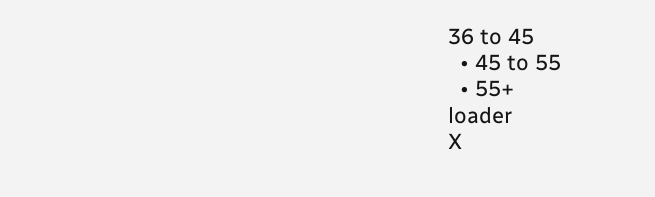36 to 45
  • 45 to 55
  • 55+
loader
X